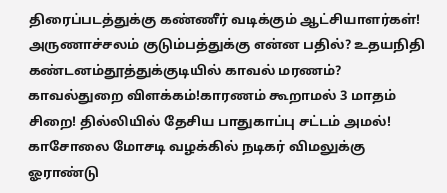திரைப்படத்துக்கு கண்ணீர் வடிக்கும் ஆட்சியாளர்கள்! அருணாச்சலம் குடும்பத்துக்கு என்ன பதில்? உதயநிதி கண்டனம்தூத்துக்குடியில் காவல் மரணம்? காவல்துறை விளக்கம்!காரணம் கூறாமல் 3 மாதம் சிறை! தில்லியில் தேசிய பாதுகாப்பு சட்டம் அமல்! காசோலை மோசடி வழக்கில் நடிகர் விமலுக்கு ஓராண்டு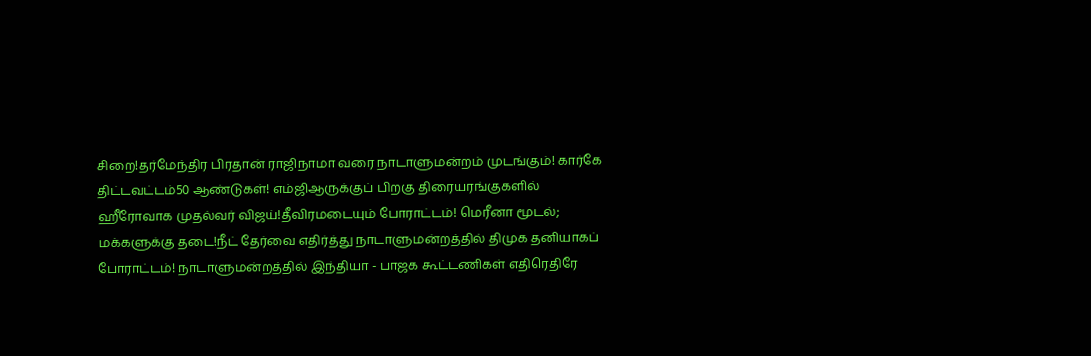சிறை!தர்மேந்திர பிரதான் ராஜிநாமா வரை நாடாளுமன்றம் முடங்கும்! கார்கே திட்டவட்டம்50 ஆண்டுகள்! எம்ஜிஆருக்குப் பிறகு திரையரங்குகளில் ஹீரோவாக முதல்வர் விஜய்!தீவிரமடையும் போராட்டம்! மெரீனா மூடல்; மக்களுக்கு தடை!நீட் தேர்வை எதிர்த்து நாடாளுமன்றத்தில் திமுக தனியாகப் போராட்டம்! நாடாளுமன்றத்தில் இந்தியா - பாஜக கூட்டணிகள் எதிரெதிரே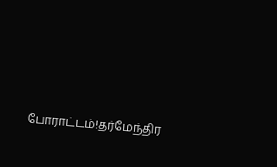போராட்டம்!தர்மேந்திர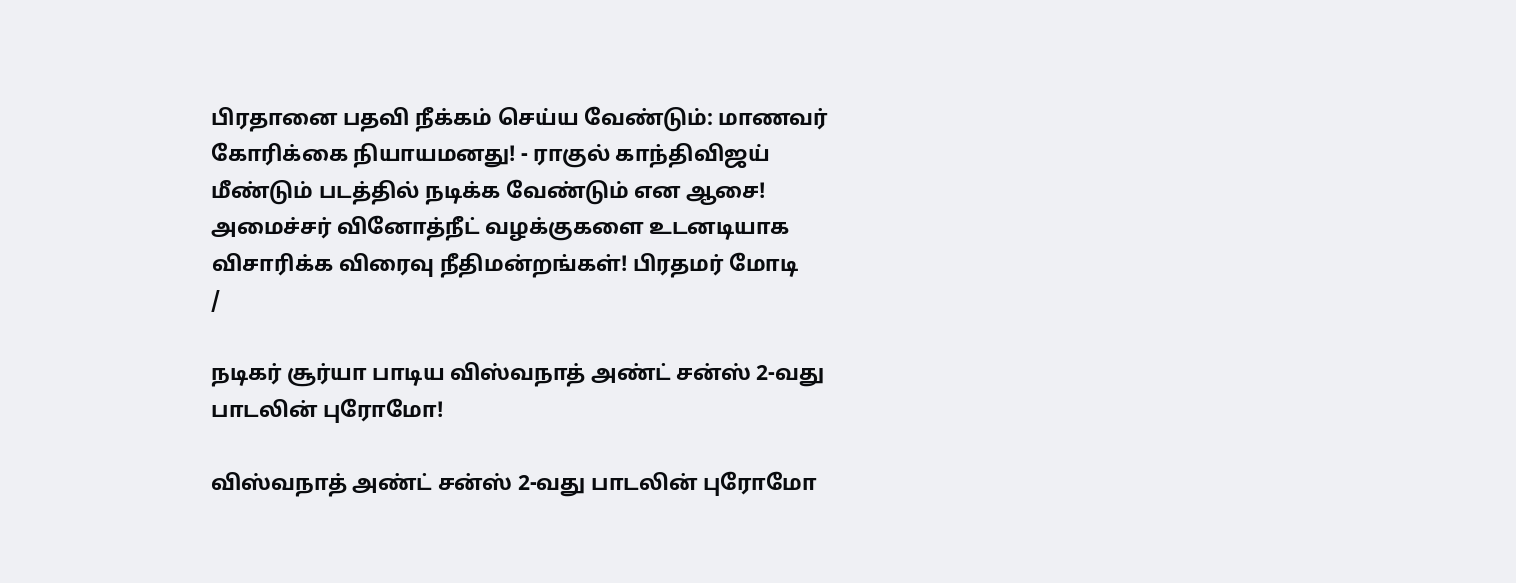பிரதானை பதவி நீக்கம் செய்ய வேண்டும்: மாணவர் கோரிக்கை நியாயமனது! - ராகுல் காந்திவிஜய் மீண்டும் படத்தில் நடிக்க வேண்டும் என ஆசை! அமைச்சர் வினோத்நீட் வழக்குகளை உடனடியாக விசாரிக்க விரைவு நீதிமன்றங்கள்! பிரதமர் மோடி
/

நடிகர் சூர்யா பாடிய விஸ்வநாத் அண்ட் சன்ஸ் 2-வது பாடலின் புரோமோ!

விஸ்வநாத் அண்ட் சன்ஸ் 2-வது பாடலின் புரோமோ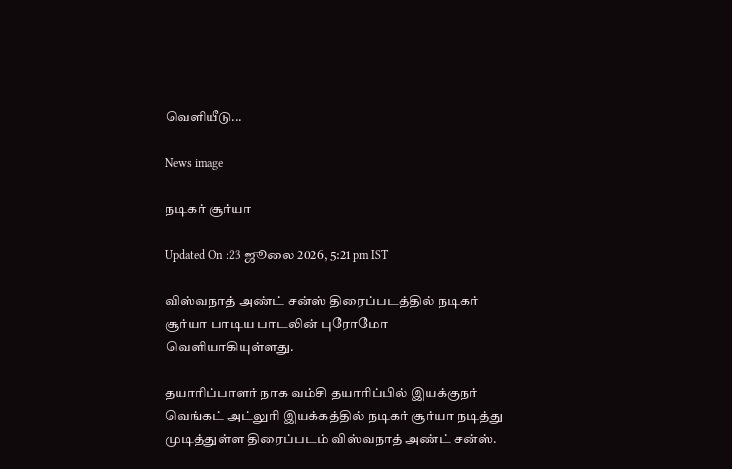வெளியீடு...

News image

நடிகர் சூர்யா

Updated On :23 ஜூலை 2026, 5:21 pm IST

விஸ்வநாத் அண்ட் சன்ஸ் திரைப்படத்தில் நடிகர் சூர்யா பாடிய பாடலின் புரோமோ வெளியாகியுள்ளது.

தயாரிப்பாளர் நாக வம்சி தயாரிப்பில் இயக்குநர் வெங்கட் அட்லுரி இயக்கத்தில் நடிகர் சூர்யா நடித்து முடித்துள்ள திரைப்படம் விஸ்வநாத் அண்ட் சன்ஸ்.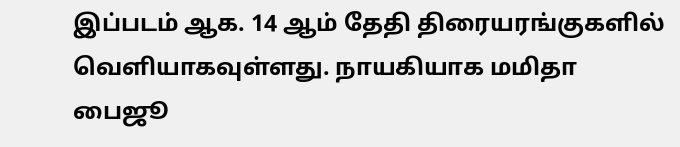இப்படம் ஆக. 14 ஆம் தேதி திரையரங்குகளில் வெளியாகவுள்ளது. நாயகியாக மமிதா பைஜூ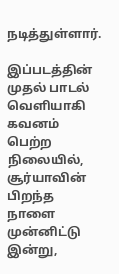நடித்துள்ளார்.

இப்படத்தின் முதல் பாடல் வெளியாகி கவனம் பெற்ற நிலையில், சூர்யாவின் பிறந்த நாளை முன்னிட்டு இன்று,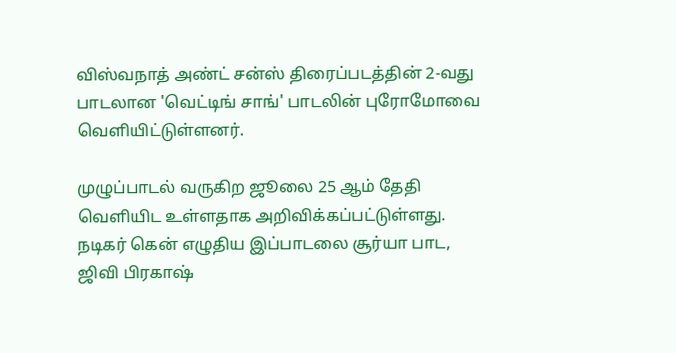விஸ்வநாத் அண்ட் சன்ஸ் திரைப்படத்தின் 2-வது பாடலான 'வெட்டிங் சாங்' பாடலின் புரோமோவை வெளியிட்டுள்ளனர்.

முழுப்பாடல் வருகிற ஜூலை 25 ஆம் தேதி வெளியிட உள்ளதாக அறிவிக்கப்பட்டுள்ளது. நடிகர் கென் எழுதிய இப்பாடலை சூர்யா பாட, ஜிவி பிரகாஷ்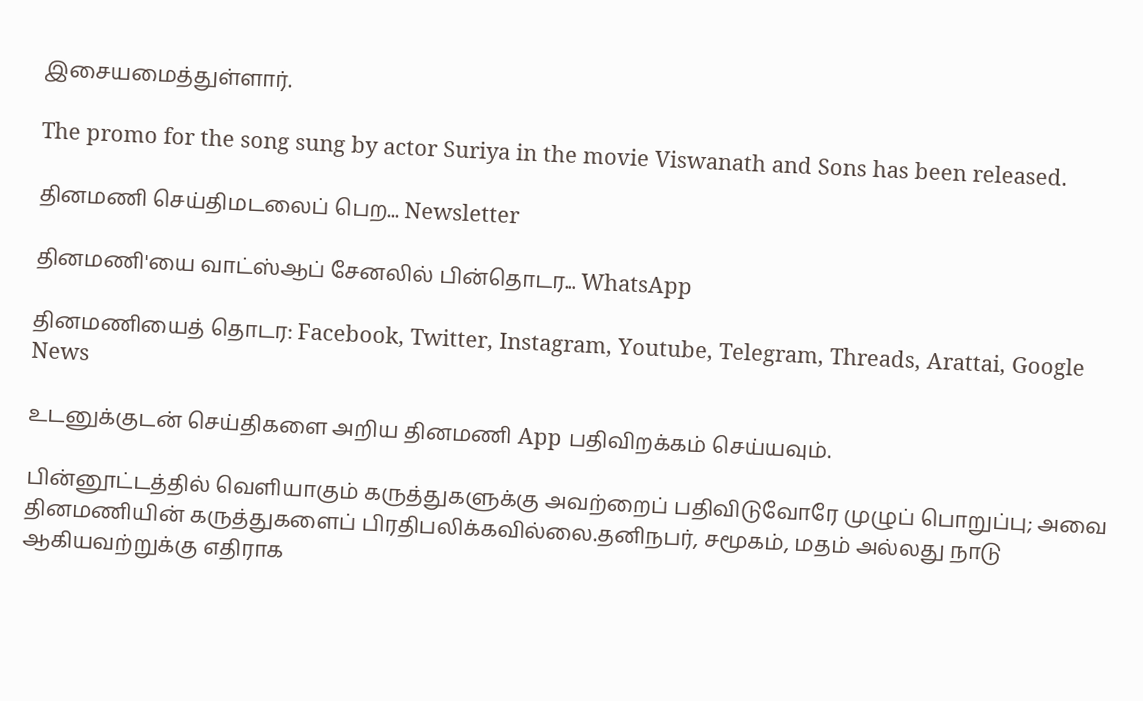இசையமைத்துள்ளார்.

The promo for the song sung by actor Suriya in the movie Viswanath and Sons has been released.

தினமணி செய்திமடலைப் பெற... Newsletter

தினமணி'யை வாட்ஸ்ஆப் சேனலில் பின்தொடர... WhatsApp

தினமணியைத் தொடர: Facebook, Twitter, Instagram, Youtube, Telegram, Threads, Arattai, Google News

உடனுக்குடன் செய்திகளை அறிய தினமணி App பதிவிறக்கம் செய்யவும்.

பின்னூட்டத்தில் வெளியாகும் கருத்துகளுக்கு அவற்றைப் பதிவிடுவோரே முழுப் பொறுப்பு; அவை தினமணியின் கருத்துகளைப் பிரதிபலிக்கவில்லை.தனிநபர், சமூகம், மதம் அல்லது நாடு ஆகியவற்றுக்கு எதிராக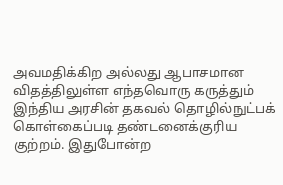அவமதிக்கிற அல்லது ஆபாசமான விதத்திலுள்ள எந்தவொரு கருத்தும் இந்திய அரசின் தகவல் தொழில்நுட்பக் கொள்கைப்படி தண்டனைக்குரிய குற்றம். இதுபோன்ற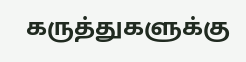கருத்துகளுக்கு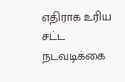எதிராக உரிய சட்ட நடவடிக்கை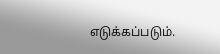எடுக்கப்படும்.